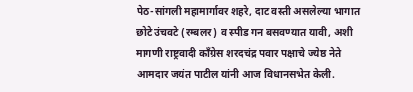पेठ-सांगली महामार्गावर शहरे, दाट वस्ती असलेल्या भागात छोटे उंचवटे (रम्बलर) व स्पीड गन बसवण्यात यावी, अशी मागणी राष्ट्रवादी काँग्रेस शरदचंद्र पवार पक्षाचे ज्येष्ठ नेते आमदार जयंत पाटील यांनी आज विधानसभेत केली.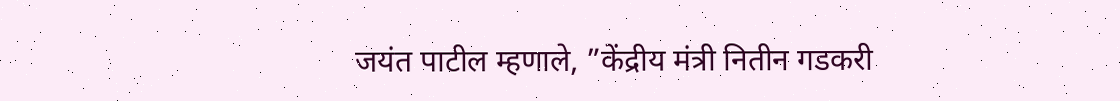जयंत पाटील म्हणाले, ”केंद्रीय मंत्री नितीन गडकरी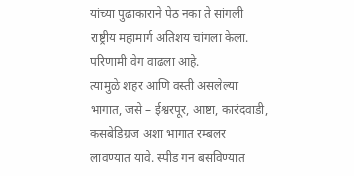यांच्या पुढाकाराने पेठ नका ते सांगली राष्ट्रीय महामार्ग अतिशय चांगला केला. परिणामी वेग वाढला आहे.
त्यामुळे शहर आणि वस्ती असलेल्या भागात, जसे – ईश्वरपूर, आष्टा, कारंदवाडी, कसबेडिग्रज अशा भागात रम्बलर लावण्यात यावे. स्पीड गन बसविण्यात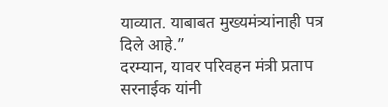याव्यात. याबाबत मुख्यमंत्र्यांनाही पत्र दिले आहे.”
दरम्यान, यावर परिवहन मंत्री प्रताप सरनाईक यांनी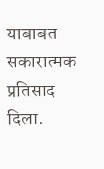याबाबत सकारात्मक प्रतिसाद दिला.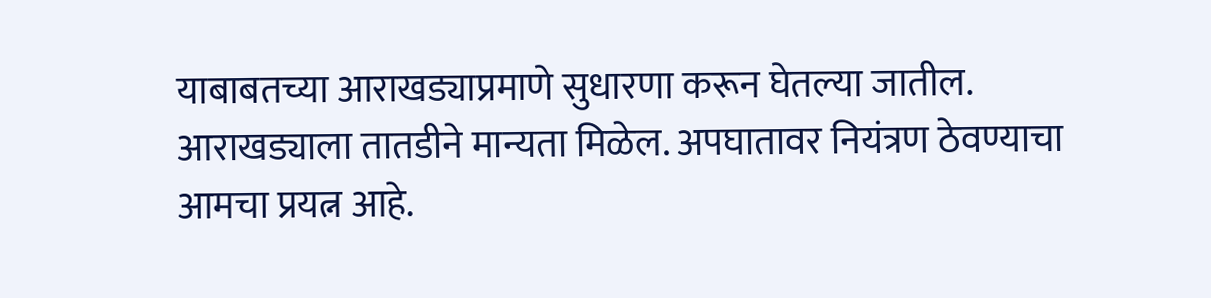याबाबतच्या आराखड्याप्रमाणे सुधारणा करून घेतल्या जातील.
आराखड्याला तातडीने मान्यता मिळेल. अपघातावर नियंत्रण ठेवण्याचा आमचा प्रयत्न आहे.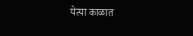येत्या काळात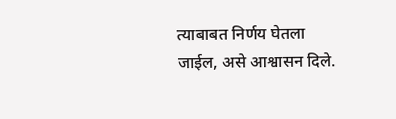त्याबाबत निर्णय घेतला जाईल, असे आश्वासन दिले.